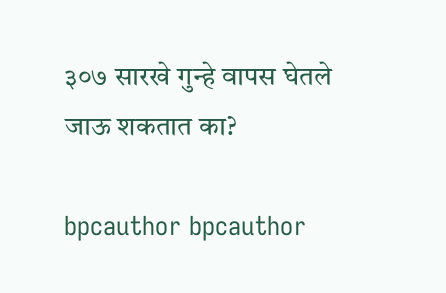३०७ सारखे गुन्हे वापस घेतले जाऊ शकतात का?

bpcauthor bpcauthor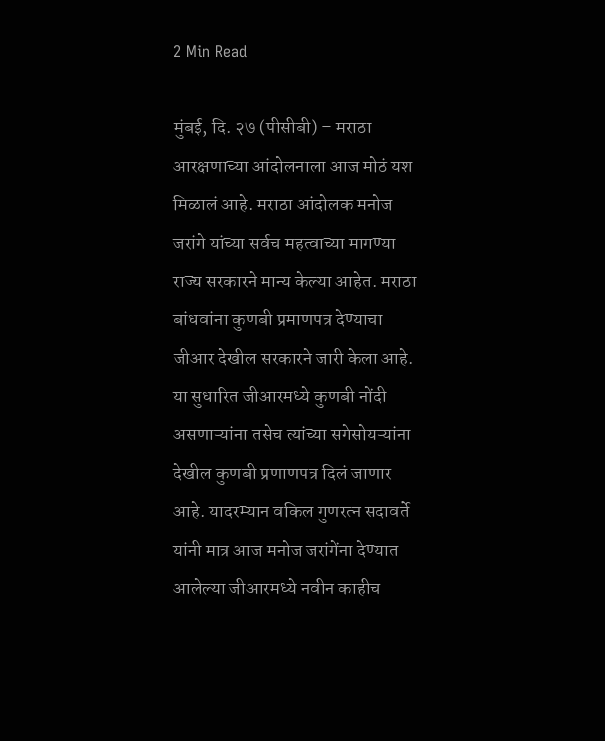2 Min Read

मुंबई, दि. २७ (पीसीबी) – मराठा आरक्षणाच्या आंदोलनाला आज मोठं यश मिळालं आहे. मराठा आंदोलक मनोज जरांगे यांच्या सर्वच महत्वाच्या मागण्या राज्य सरकारने मान्य केल्या आहेत. मराठा बांधवांना कुणबी प्रमाणपत्र देण्याचा जीआर देखील सरकारने जारी केला आहे. या सुधारित जीआरमध्ये कुणबी नोंदी असणाऱ्यांना तसेच त्यांच्या सगेसोयऱ्यांना देखील कुणबी प्रणाणपत्र दिलं जाणार आहे. यादरम्यान वकिल गुणरत्न सदावर्ते यांनी मात्र आज मनोज जरांगेंना देण्यात आलेल्या जीआरमध्ये नवीन काहीच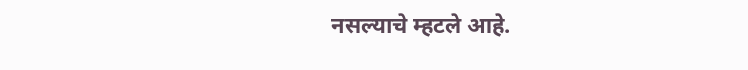नसल्याचे म्हटले आहे.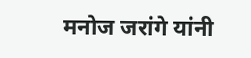मनोज जरांगे यांनी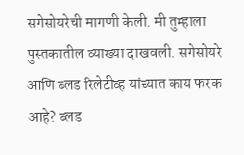सगेसोयरेची मागणी केली. मी तुम्हाला पुस्तकातील व्याख्या दाखवली. सगेसोयरे आणि ब्लड रिलेटीव्ह यांच्यात काय फरक आहे? ब्लड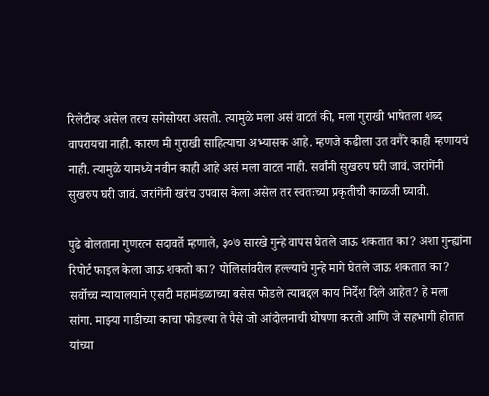रिलेटीव्ह असेल तरच सगेसोयरा असतो. त्यामुळे मला असं वाटतं की, मला गुराखी भाषेतला शब्द वापरायचा नाही. कारण मी गुराखी साहित्याचा अभ्यासक आहे. म्हणजे कढीला उत वगैरे काही म्हणायचं नाही. त्यामुळे यामध्ये नवीन काही आहे असं मला वाटत नाही. सर्वांनी सुखरुप घरी जावं. जरांगेंनी सुखरुप घरी जावं. जरांगेंनी खरंच उपवास केला असेल तर स्वतःच्या प्रकृतीची काळजी घ्यावी.

पुढे बोलताना गुणरत्न सदावर्ते म्हणाले, ३०७ सारखे गुन्हे वापस घेतले जाऊ शकतात का? अशा गुन्ह्यांना रिपोर्ट फाइल केला जाऊ शकतो का? पोलिसांवरील हल्ल्याचे गुन्हे मागे घेतले जाऊ शकतात का? सर्वोच्च न्यायालयाने एसटी महामंडळाच्या बसेस फोडले त्याबद्दल काय निर्देश दिले आहेत? हे मला सांगा. माझ्या गाडीच्या काचा फोडल्या ते पैसे जो आंदोलनाची घोषणा करतो आणि जे सहभागी होतात यांच्या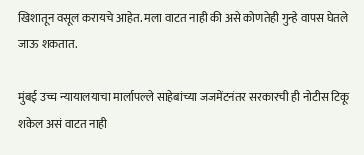खिशातून वसूल करायचे आहेत. मला वाटत नाही की असे कोणतेही गुन्हे वापस घेतले जाऊ शकतात.

मुंबई उच्च न्यायालयाचा मार्लापल्ले साहेबांच्या जजमेंटनंतर सरकारची ही नोटीस टिकू शकेल असं वाटत नाही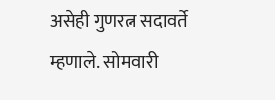असेही गुणरत्न सदावर्ते म्हणाले. सोमवारी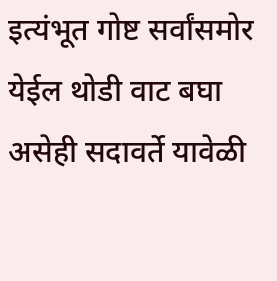इत्यंभूत गोष्ट सर्वांसमोर येईल थोडी वाट बघा असेही सदावर्ते यावेळी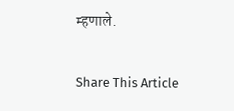म्हणाले.

Share This Article